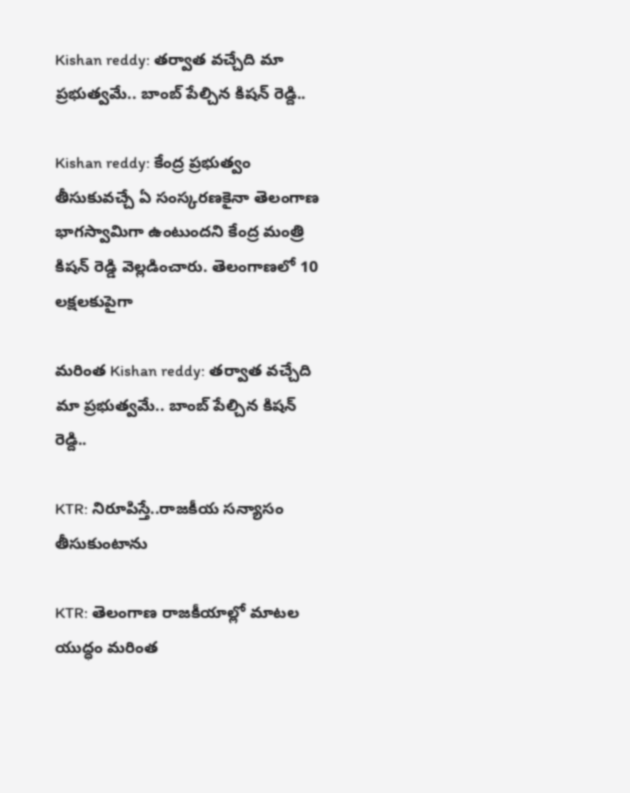Kishan reddy: తర్వాత వచ్చేది మా ప్రభుత్వమే.. బాంబ్ పేల్చిన కిషన్ రెడ్ది..

Kishan reddy: కేంద్ర ప్రభుత్వం తీసుకువచ్చే ఏ సంస్కరణకైనా తెలంగాణ భాగస్వామిగా ఉంటుందని కేంద్ర మంత్రి కిషన్ రెడ్డి వెల్లడించారు. తెలంగాణలో 10 లక్షలకుపైగా

మరింత Kishan reddy: తర్వాత వచ్చేది మా ప్రభుత్వమే.. బాంబ్ పేల్చిన కిషన్ రెడ్ది..

KTR: నిరూపిస్తే..రాజకీయ సన్యాసం తీసుకుంటాను

KTR: తెలంగాణ రాజకీయాల్లో మాటల యుద్ధం మరింత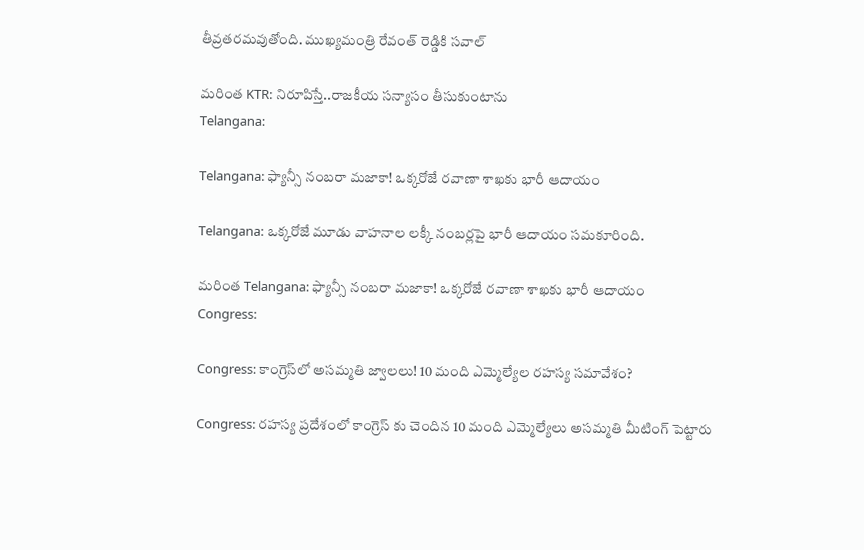తీవ్రతరమవుతోంది. ముఖ్యమంత్రి రేవంత్ రెడ్డికి సవాల్

మరింత KTR: నిరూపిస్తే..రాజకీయ సన్యాసం తీసుకుంటాను
Telangana:

Telangana: ఫ్యాన్సీ నంబ‌రా మ‌జాకా! ఒక్క‌రోజే ర‌వాణా శాఖ‌కు భారీ ఆదాయం

Telangana: ఒక్క‌రోజే మూడు వాహ‌నాల ల‌క్కీ నంబ‌ర్ల‌పై భారీ ఆదాయం స‌మ‌కూరింది.

మరింత Telangana: ఫ్యాన్సీ నంబ‌రా మ‌జాకా! ఒక్క‌రోజే ర‌వాణా శాఖ‌కు భారీ ఆదాయం
Congress:

Congress: కాంగ్రెస్‌లో అస‌మ్మ‌తి జ్వాల‌లు! 10 మంది ఎమ్మెల్యేల ర‌హ‌స్య స‌మావేశం?

Congress: ర‌హ‌స్య ప్ర‌దేశంలో కాంగ్రెస్ కు చెందిన 10 మంది ఎమ్మెల్యేలు అస‌మ్మ‌తి మీటింగ్ పెట్టారు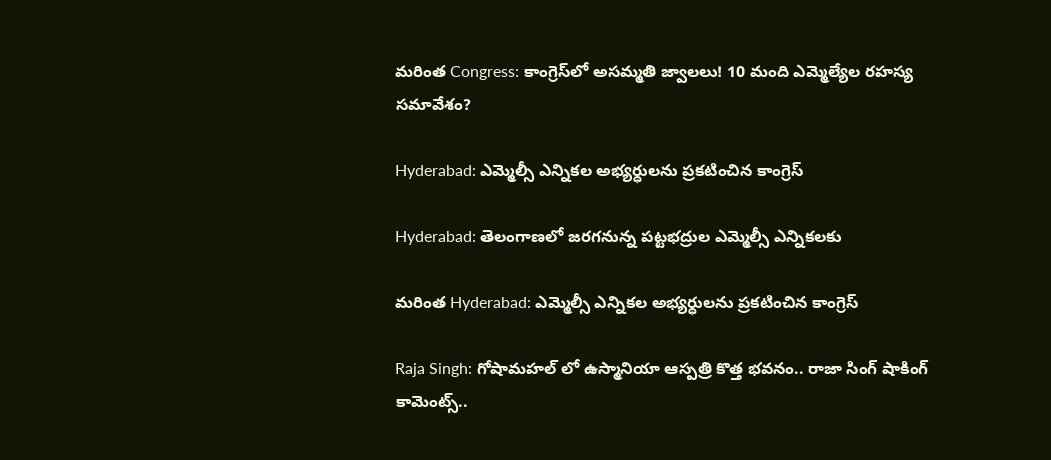మరింత Congress: కాంగ్రెస్‌లో అస‌మ్మ‌తి జ్వాల‌లు! 10 మంది ఎమ్మెల్యేల ర‌హ‌స్య స‌మావేశం?

Hyderabad: ఎమ్మెల్సీ ఎన్నికల అభ్యర్ధులను ప్రకటించిన కాంగ్రెస్

Hyderabad: తెలంగాణలో జరగనున్న పట్టభద్రుల ఎమ్మెల్సీ ఎన్నికలకు

మరింత Hyderabad: ఎమ్మెల్సీ ఎన్నికల అభ్యర్ధులను ప్రకటించిన కాంగ్రెస్

Raja Singh: గోషామహల్ లో ఉస్మానియా ఆస్పత్రి కొత్త భవనం.. రాజా సింగ్ షాకింగ్ కామెంట్స్..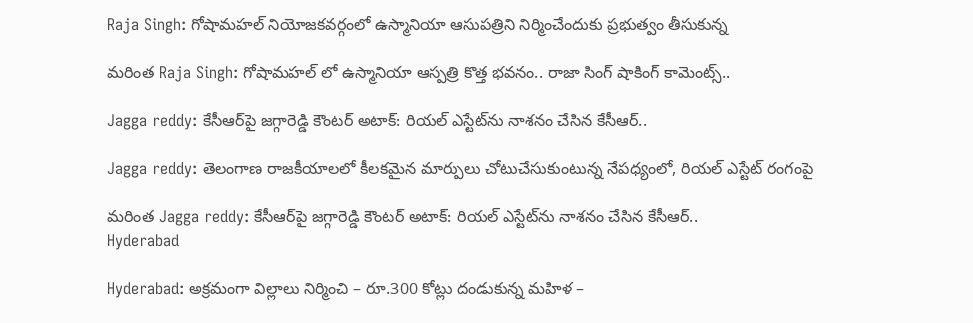Raja Singh: గోషామహల్ నియోజకవర్గంలో ఉస్మానియా ఆసుపత్రిని నిర్మించేందుకు ప్రభుత్వం తీసుకున్న

మరింత Raja Singh: గోషామహల్ లో ఉస్మానియా ఆస్పత్రి కొత్త భవనం.. రాజా సింగ్ షాకింగ్ కామెంట్స్..

Jagga reddy: కేసీఆర్‌పై జగ్గారెడ్డి కౌంటర్ అటాక్: రియల్ ఎస్టేట్‌ను నాశనం చేసిన కేసీఆర్..

Jagga reddy: తెలంగాణ రాజకీయాలలో కీలకమైన మార్పులు చోటుచేసుకుంటున్న నేపధ్యంలో, రియల్ ఎస్టేట్ రంగంపై

మరింత Jagga reddy: కేసీఆర్‌పై జగ్గారెడ్డి కౌంటర్ అటాక్: రియల్ ఎస్టేట్‌ను నాశనం చేసిన కేసీఆర్..
Hyderabad

Hyderabad: అక్రమంగా విల్లాలు నిర్మించి – రూ.300 కోట్లు దండుకున్న మహిళ –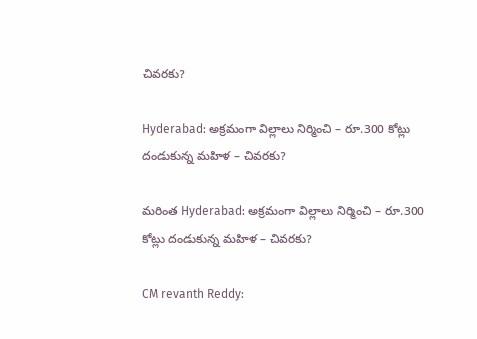చివరకు?

Hyderabad: అక్రమంగా విల్లాలు నిర్మించి – రూ.300 కోట్లు దండుకున్న మహిళ – చివరకు?

మరింత Hyderabad: అక్రమంగా విల్లాలు నిర్మించి – రూ.300 కోట్లు దండుకున్న మహిళ – చివరకు?

CM revanth Reddy: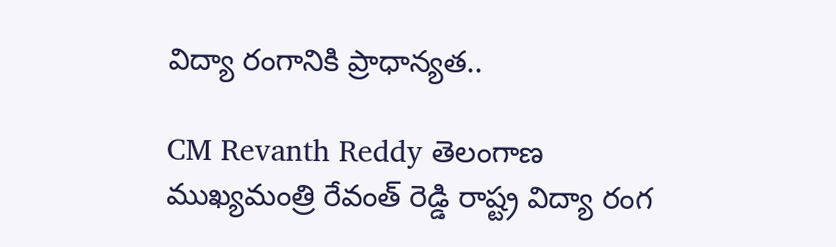విద్యా రంగానికి ప్రాధాన్యత..

CM Revanth Reddy తెలంగాణ ముఖ్యమంత్రి రేవంత్ రెడ్డి రాష్ట్ర విద్యా రంగ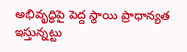అభివృద్ధిపై పెద్ద స్థాయి ప్రాధాన్యత ఇస్తున్నట్టు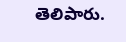తెలిపారు.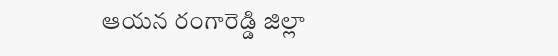ఆయన రంగారెడ్డి జిల్లా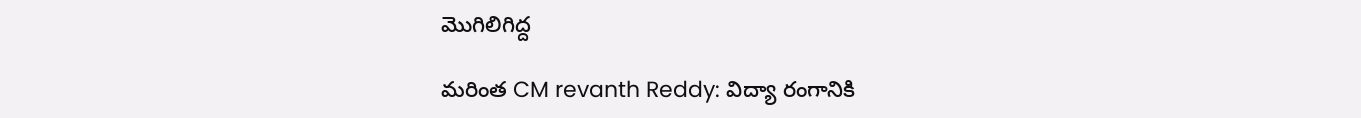మొగిలిగిద్ద

మరింత CM revanth Reddy: విద్యా రంగానికి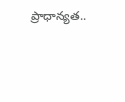ప్రాధాన్యత..